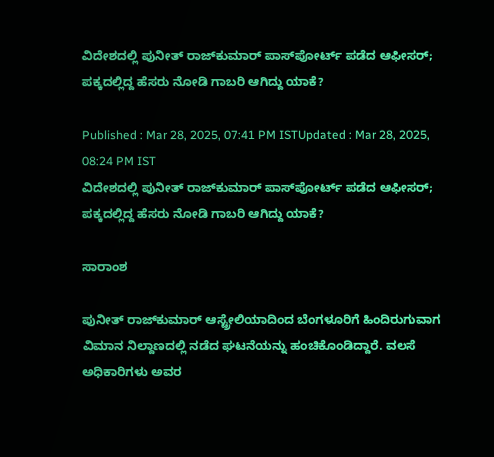ವಿದೇಶದಲ್ಲಿ ಪುನೀತ್ ರಾಜ್‌ಕುಮಾರ್ ಪಾಸ್‌ಪೋರ್ಟ್‌ ಪಡೆದ ಆಫೀಸರ್; ಪಕ್ಕದಲ್ಲಿದ್ದ ಹೆಸರು ನೋಡಿ ಗಾಬರಿ ಆಗಿದ್ದು ಯಾಕೆ?

Published : Mar 28, 2025, 07:41 PM ISTUpdated : Mar 28, 2025, 08:24 PM IST
ವಿದೇಶದಲ್ಲಿ ಪುನೀತ್ ರಾಜ್‌ಕುಮಾರ್ ಪಾಸ್‌ಪೋರ್ಟ್‌ ಪಡೆದ ಆಫೀಸರ್; ಪಕ್ಕದಲ್ಲಿದ್ದ ಹೆಸರು ನೋಡಿ ಗಾಬರಿ ಆಗಿದ್ದು ಯಾಕೆ?

ಸಾರಾಂಶ

ಪುನೀತ್ ರಾಜ್‌ಕುಮಾರ್ ಆಸ್ಟ್ರೇಲಿಯಾದಿಂದ ಬೆಂಗಳೂರಿಗೆ ಹಿಂದಿರುಗುವಾಗ ವಿಮಾನ ನಿಲ್ದಾಣದಲ್ಲಿ ನಡೆದ ಘಟನೆಯನ್ನು ಹಂಚಿಕೊಂಡಿದ್ದಾರೆ. ವಲಸೆ ಅಧಿಕಾರಿಗಳು ಅವರ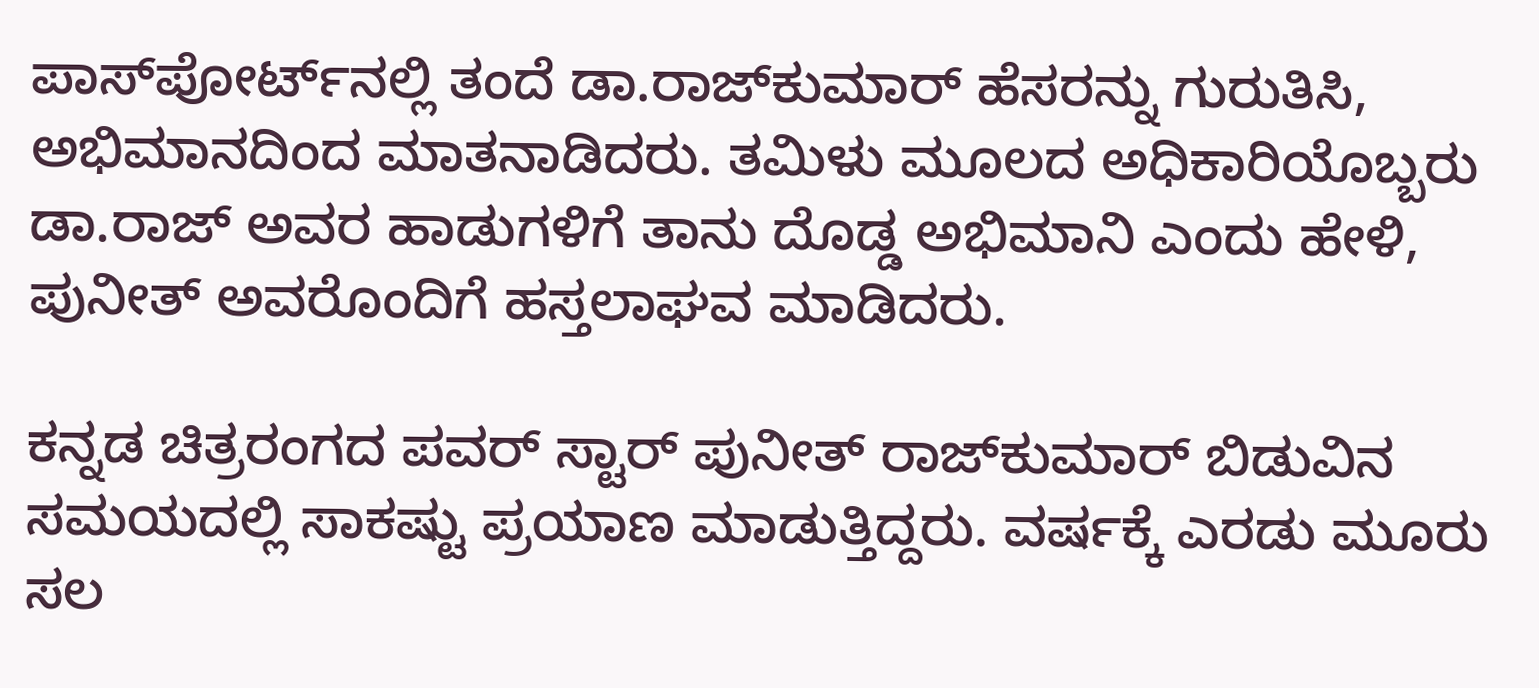ಪಾಸ್‌ಪೋರ್ಟ್‌ನಲ್ಲಿ ತಂದೆ ಡಾ.ರಾಜ್‌ಕುಮಾರ್ ಹೆಸರನ್ನು ಗುರುತಿಸಿ, ಅಭಿಮಾನದಿಂದ ಮಾತನಾಡಿದರು. ತಮಿಳು ಮೂಲದ ಅಧಿಕಾರಿಯೊಬ್ಬರು ಡಾ.ರಾಜ್ ಅವರ ಹಾಡುಗಳಿಗೆ ತಾನು ದೊಡ್ಡ ಅಭಿಮಾನಿ ಎಂದು ಹೇಳಿ, ಪುನೀತ್ ಅವರೊಂದಿಗೆ ಹಸ್ತಲಾಘವ ಮಾಡಿದರು.

ಕನ್ನಡ ಚಿತ್ರರಂಗದ ಪವರ್ ಸ್ಟಾರ್ ಪುನೀತ್ ರಾಜ್‌ಕುಮಾರ್ ಬಿಡುವಿನ ಸಮಯದಲ್ಲಿ ಸಾಕಷ್ಟು ಪ್ರಯಾಣ ಮಾಡುತ್ತಿದ್ದರು. ವರ್ಷಕ್ಕೆ ಎರಡು ಮೂರು ಸಲ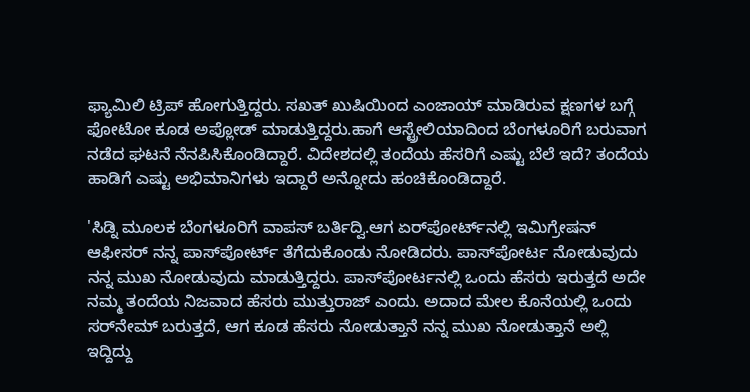ಫ್ಯಾಮಿಲಿ ಟ್ರಿಪ್ ಹೋಗುತ್ತಿದ್ದರು. ಸಖತ್ ಖುಷಿಯಿಂದ ಎಂಜಾಯ್ ಮಾಡಿರುವ ಕ್ಷಣಗಳ ಬಗ್ಗೆ ಫೋಟೋ ಕೂಡ ಅಪ್ಲೋಡ್ ಮಾಡುತ್ತಿದ್ದರು.ಹಾಗೆ ಆಸ್ಟ್ರೇಲಿಯಾದಿಂದ ಬೆಂಗಳೂರಿಗೆ ಬರುವಾಗ ನಡೆದ ಘಟನೆ ನೆನಪಿಸಿಕೊಂಡಿದ್ದಾರೆ. ವಿದೇಶದಲ್ಲಿ ತಂದೆಯ ಹೆಸರಿಗೆ ಎಷ್ಟು ಬೆಲೆ ಇದೆ? ತಂದೆಯ ಹಾಡಿಗೆ ಎಷ್ಟು ಅಭಿಮಾನಿಗಳು ಇದ್ದಾರೆ ಅನ್ನೋದು ಹಂಚಿಕೊಂಡಿದ್ದಾರೆ.

'ಸಿಡ್ನಿ ಮೂಲಕ ಬೆಂಗಳೂರಿಗೆ ವಾಪಸ್ ಬರ್ತಿದ್ವಿ.ಆಗ ಏರ್‌ಪೋರ್ಟ್‌ನಲ್ಲಿ ಇಮಿಗ್ರೇಷನ್ ಆಫೀಸರ್‌ ನನ್ನ ಪಾಸ್‌ಪೋರ್ಟ್‌ ತೆಗೆದುಕೊಂಡು ನೋಡಿದರು. ಪಾಸ್‌ಪೋರ್ಟ‌ ನೋಡುವುದು ನನ್ನ ಮುಖ ನೋಡುವುದು ಮಾಡುತ್ತಿದ್ದರು. ಪಾಸ್‌ಪೋರ್ಟ‌ನಲ್ಲಿ ಒಂದು ಹೆಸರು ಇರುತ್ತದೆ ಅದೇ ನಮ್ಮ ತಂದೆಯ ನಿಜವಾದ ಹೆಸರು ಮುತ್ತುರಾಜ್‌ ಎಂದು. ಅದಾದ ಮೇಲ ಕೊನೆಯಲ್ಲಿ ಒಂದು ಸರ್‌ನೇಮ್‌ ಬರುತ್ತದೆ, ಆಗ ಕೂಡ ಹೆಸರು ನೋಡುತ್ತಾನೆ ನನ್ನ ಮುಖ ನೋಡುತ್ತಾನೆ ಅಲ್ಲಿ ಇದ್ದಿದ್ದು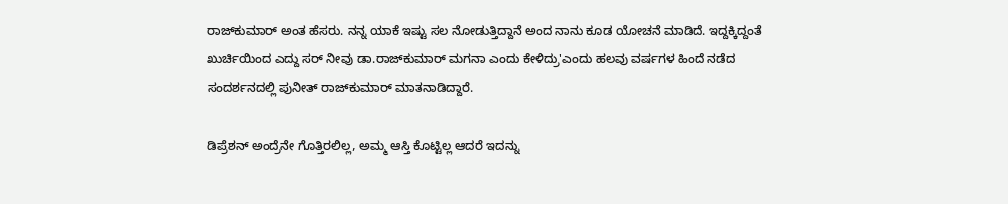ರಾಜ್‌ಕುಮಾರ್ ಅಂತ ಹೆಸರು. ನನ್ನ ಯಾಕೆ ಇಷ್ಟು ಸಲ ನೋಡುತ್ತಿದ್ದಾನೆ ಅಂದ ನಾನು ಕೂಡ ಯೋಚನೆ ಮಾಡಿದೆ. ಇದ್ದಕ್ಕಿದ್ದಂತೆ ಖುರ್ಚಿಯಿಂದ ಎದ್ದು ಸರ್ ನೀವು ಡಾ.ರಾಜ್‌ಕುಮಾರ್ ಮಗನಾ ಎಂದು ಕೇಳಿದ್ರು'ಎಂದು ಹಲವು ವರ್ಷಗಳ ಹಿಂದೆ ನಡೆದ ಸಂದರ್ಶನದಲ್ಲಿ ಪುನೀತ್ ರಾಜ್‌ಕುಮಾರ್ ಮಾತನಾಡಿದ್ದಾರೆ.

ಡಿಪ್ರೆಶನ್ ಅಂದ್ರೆನೇ ಗೊತ್ತಿರಲಿಲ್ಲ, ಅಮ್ಮ ಆಸ್ತಿ ಕೊಟ್ಟಿಲ್ಲ ಆದರೆ ಇದನ್ನು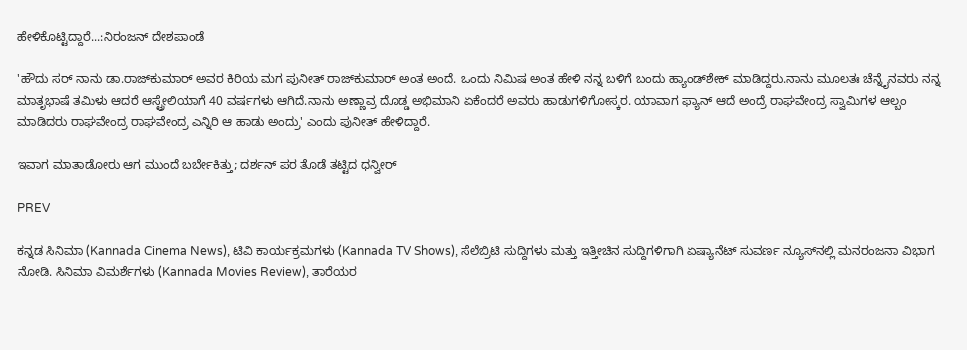ಹೇಳಿಕೊಟ್ಟಿದ್ದಾರೆ...:ನಿರಂಜನ್ ದೇಶಪಾಂಡೆ

'ಹೌದು ಸರ್ ನಾನು ಡಾ.ರಾಜ್‌ಕುಮಾರ್‌ ಅವರ ಕಿರಿಯ ಮಗ ಪುನೀತ್ ರಾಜ್‌ಕುಮಾರ್ ಅಂತ ಅಂದೆ. ಒಂದು ನಿಮಿಷ ಅಂತ ಹೇಳಿ ನನ್ನ ಬಳಿಗೆ ಬಂದು ಹ್ಯಾಂಡ್‌ಶೇಕ್ ಮಾಡಿದ್ದರು.ನಾನು ಮೂಲತಃ ಚೆನ್ನೈನವರು ನನ್ನ ಮಾತೃಭಾಷೆ ತಮಿಳು ಆದರೆ ಆಸ್ಟ್ರೇಲಿಯಾಗೆ 40 ವರ್ಷಗಳು ಆಗಿದೆ.ನಾನು ಅಣ್ಣಾವ್ರ ದೊಡ್ಡ ಅಭಿಮಾನಿ ಏಕೆಂದರೆ ಅವರು ಹಾಡುಗಳಿಗೋಸ್ಕರ. ಯಾವಾಗ ಫ್ಯಾನ್ ಆದೆ ಅಂದ್ರೆ ರಾಘವೇಂದ್ರ ಸ್ವಾಮಿಗಳ ಆಲ್ಬಂ ಮಾಡಿದರು ರಾಘವೇಂದ್ರ ರಾಘವೇಂದ್ರ ಎನ್ನಿರಿ ಆ ಹಾಡು ಅಂದ್ರು' ಎಂದು ಪುನೀತ್ ಹೇಳಿದ್ದಾರೆ.

ಇವಾಗ ಮಾತಾಡೋರು ಆಗ ಮುಂದೆ ಬರ್ಬೇಕಿತ್ತು; ದರ್ಶನ್‌ ಪರ ತೊಡೆ ತಟ್ಟಿದ ಧನ್ವೀರ್

PREV

ಕನ್ನಡ ಸಿನಿಮಾ (Kannada Cinema News), ಟಿವಿ ಕಾರ್ಯಕ್ರಮಗಳು (Kannada TV Shows), ಸೆಲೆಬ್ರಿಟಿ ಸುದ್ದಿಗಳು ಮತ್ತು ಇತ್ತೀಚಿನ ಸುದ್ದಿಗಳಿಗಾಗಿ ಏಷ್ಯಾನೆಟ್ ಸುವರ್ಣ ನ್ಯೂಸ್‌ನಲ್ಲಿ ಮನರಂಜನಾ ವಿಭಾಗ ನೋಡಿ. ಸಿನಿಮಾ ವಿಮರ್ಶೆಗಳು (Kannada Movies Review), ತಾರೆಯರ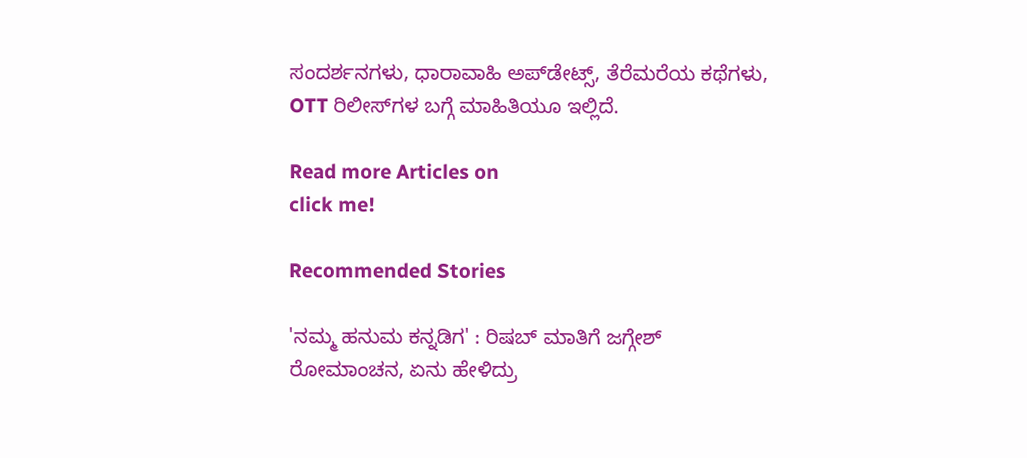ಸಂದರ್ಶನಗಳು, ಧಾರಾವಾಹಿ ಅಪ್‌ಡೇಟ್ಸ್‌, ತೆರೆಮರೆಯ ಕಥೆಗಳು, OTT ರಿಲೀಸ್‌ಗಳ ಬಗ್ಗೆ ಮಾಹಿತಿಯೂ ಇಲ್ಲಿದೆ.

Read more Articles on
click me!

Recommended Stories

'ನಮ್ಮ ಹನುಮ ಕನ್ನಡಿಗ' : ರಿಷಬ್ ಮಾತಿಗೆ ಜಗ್ಗೇಶ್ ರೋಮಾಂಚನ, ಏನು ಹೇಳಿದ್ರು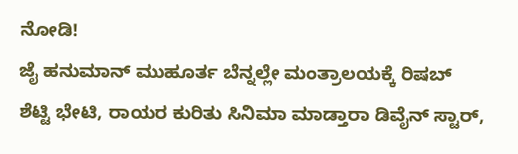ನೋಡಿ!
ಜೈ ಹನುಮಾನ್ ಮುಹೂರ್ತ ಬೆನ್ನಲ್ಲೇ ಮಂತ್ರಾಲಯಕ್ಕೆ ರಿಷಬ್ ಶೆಟ್ಟಿ ಭೇಟಿ, ರಾಯರ ಕುರಿತು ಸಿನಿಮಾ ಮಾಡ್ತಾರಾ ಡಿವೈನ್ ಸ್ಟಾರ್,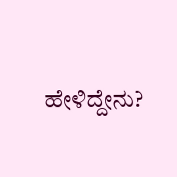ಹೇಳಿದ್ದೇನು?